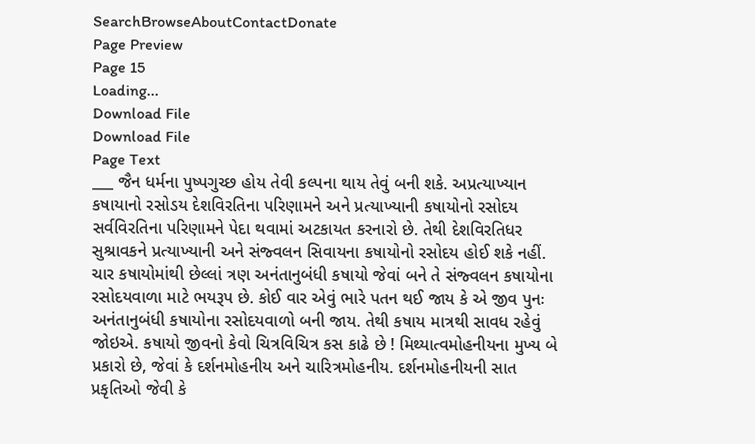SearchBrowseAboutContactDonate
Page Preview
Page 15
Loading...
Download File
Download File
Page Text
___ જૈન ધર્મના પુષ્પગુચ્છ હોય તેવી કલ્પના થાય તેવું બની શકે. અપ્રત્યાખ્યાન કષાયાનો રસોડય દેશવિરતિના પરિણામને અને પ્રત્યાખ્યાની કષાયોનો રસોદય સર્વવિરતિના પરિણામને પેદા થવામાં અટકાયત કરનારો છે. તેથી દેશવિરતિધર સુશ્રાવકને પ્રત્યાખ્યાની અને સંજ્વલન સિવાયના કષાયોનો રસોદય હોઈ શકે નહીં. ચાર કષાયોમાંથી છેલ્લાં ત્રણ અનંતાનુબંધી કષાયો જેવાં બને તે સંજ્વલન કષાયોના રસોદયવાળા માટે ભયરૂપ છે. કોઈ વાર એવું ભારે પતન થઈ જાય કે એ જીવ પુનઃ અનંતાનુબંધી કષાયોના રસોદયવાળો બની જાય. તેથી કષાય માત્રથી સાવધ રહેવું જોઇએ. કષાયો જીવનો કેવો ચિત્રવિચિત્ર કસ કાઢે છે ! મિથ્યાત્વમોહનીયના મુખ્ય બે પ્રકારો છે, જેવાં કે દર્શનમોહનીય અને ચારિત્રમોહનીય. દર્શનમોહનીયની સાત પ્રકૃતિઓ જેવી કે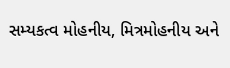સમ્યકત્વ મોહનીય, મિત્રમોહનીય અને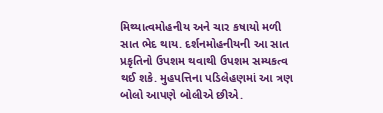મિથ્યાત્વમોહનીય અને ચાર કષાયો મળી સાત ભેદ થાય. દર્શનમોહનીયની આ સાત પ્રકૃતિનો ઉપશમ થવાથી ઉપશમ સમ્યકત્વ થઈ શકે. મુહપત્તિના પડિલેહણમાં આ ત્રણ બોલો આપણે બોલીએ છીએ.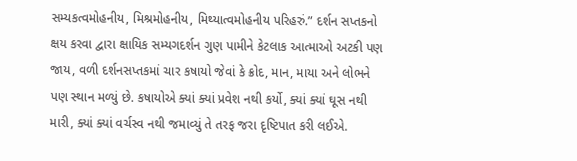સમ્યકત્વમોહનીય, મિશ્રમોહનીય, મિથ્યાત્વમોહનીય પરિહરું.” દર્શન સપ્તકનો ક્ષય કરવા દ્વારા ક્ષાયિક સમ્યગદર્શન ગુણ પામીને કેટલાક આત્માઓ અટકી પણ જાય, વળી દર્શનસપ્તકમાં ચાર કષાયો જેવાં કે ક્રોદ, માન, માયા અને લોભને પણ સ્થાન મળ્યું છે. કષાયોએ ક્યાં ક્યાં પ્રવેશ નથી કર્યો, ક્યાં ક્યાં ઘૂસ નથી મારી, ક્યાં ક્યાં વર્ચસ્વ નથી જમાવ્યું તે તરફ જરા દૃષ્ટિપાત કરી લઈએ.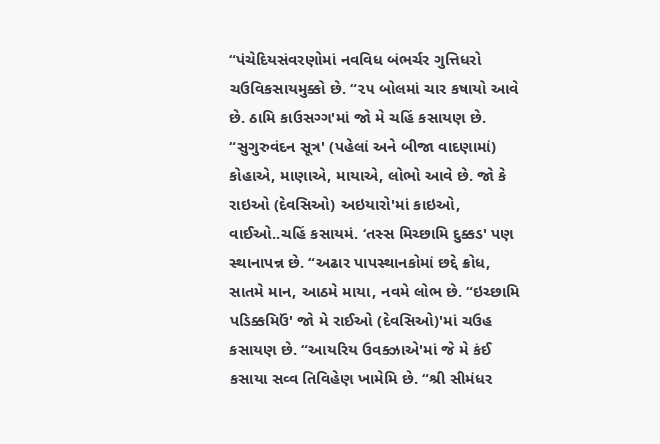“પંચેદિયસંવરણોમાં નવવિધ બંભર્ચર ગુત્તિધરો ચઉવિકસાયમુક્કો છે. “૨૫ બોલમાં ચાર કષાયો આવે છે. ઠામિ કાઉસગ્ગ'માં જો મે ચહિં કસાયણ છે. “સુગુરુવંદન સૂત્ર' (પહેલાં અને બીજા વાદણામાં) કોહાએ, માણાએ, માયાએ, લોભો આવે છે. જો કે રાઇઓ (દેવસિઓ) અઇયારો'માં કાઇઓ, વાઈઓ..ચહિં કસાયમં. ‘તસ્સ મિચ્છામિ દુક્કડ' પણ સ્થાનાપન્ન છે. “અઢાર પાપસ્થાનકોમાં છદ્દે ક્રોધ, સાતમે માન, આઠમે માયા, નવમે લોભ છે. “ઇચ્છામિ પડિક્કમિઉં' જો મે રાઈઓ (દેવસિઓ)'માં ચઉહ કસાયણ છે. “આયરિય ઉવક્ઝાએ'માં જે મે કંઈ કસાયા સવ્વ તિવિહેણ ખામેમિ છે. “શ્રી સીમંધર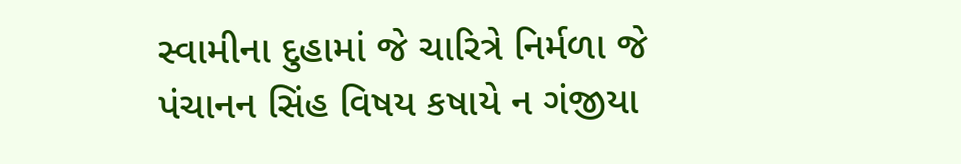સ્વામીના દુહામાં જે ચારિત્રે નિર્મળા જે પંચાનન સિંહ વિષય કષાયે ન ગંજીયા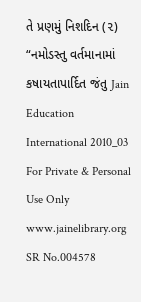તે પ્રણમું નિશદિન (૨) “નમોડસ્તુ વર્તમાનામાં કષાયતાપાર્દિત જંતુ Jain Education International 2010_03 For Private & Personal Use Only www.jainelibrary.org
SR No.004578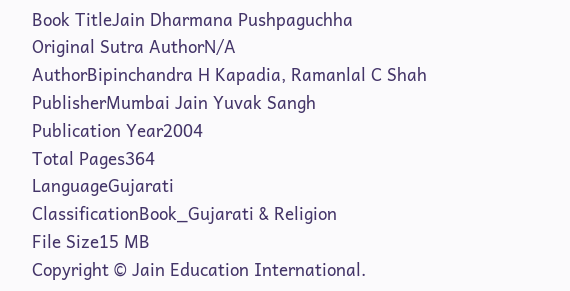Book TitleJain Dharmana Pushpaguchha
Original Sutra AuthorN/A
AuthorBipinchandra H Kapadia, Ramanlal C Shah
PublisherMumbai Jain Yuvak Sangh
Publication Year2004
Total Pages364
LanguageGujarati
ClassificationBook_Gujarati & Religion
File Size15 MB
Copyright © Jain Education International.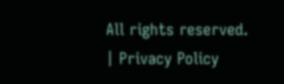All rights reserved. | Privacy Policy